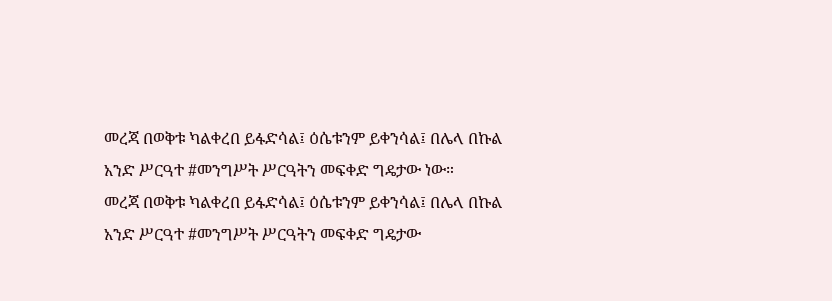መረጃ በወቅቱ ካልቀረበ ይፋድሳል፤ ዕሴቱንም ይቀንሳል፤ በሌላ በኩል አንድ ሥርዓተ #መንግሥት ሥርዓትን መፍቀድ ግዴታው ነው።
መረጃ በወቅቱ ካልቀረበ ይፋድሳል፤ ዕሴቱንም ይቀንሳል፤ በሌላ በኩል አንድ ሥርዓተ #መንግሥት ሥርዓትን መፍቀድ ግዴታው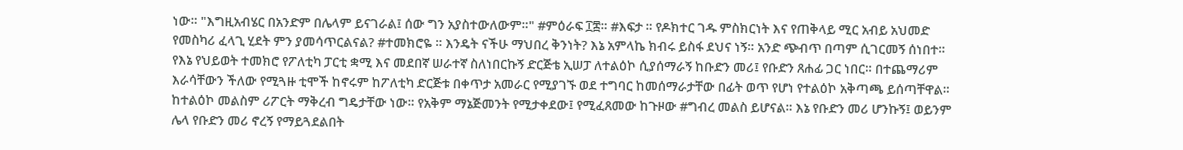ነው። "እግዚአብሄር በአንድም በሌላም ይናገራል፤ ሰው ግን አያስተውለውም።" #ምዕራፍ ፲፰። #እፍታ ። የዶክተር ገዱ ምስክርነት እና የጠቅላይ ሚር አብይ አህመድ የመስካሪ ፈላጊ ሂደት ምን ያመሳጥርልናል? #ተመክሮዬ ። እንዴት ናችሁ ማህበረ ቅንነት? እኔ አምላኬ ክብሩ ይስፋ ደህና ነኝ። አንድ ጭብጥ በጣም ሲገርመኝ ሰነበተ። የእኔ የህይወት ተመክሮ የፖለቲካ ፓርቲ ቋሚ እና መደበኛ ሠራተኛ ስለነበርኩኝ ድርጅቴ ኢሠፓ ለተልዕኮ ሲያሰማራኝ ከቡድን መሪ፤ የቡድን ጸሐፊ ጋር ነበር። በተጨማሪም እራሳቸውን ችለው የሚጓዙ ቲሞች ከኖሩም ከፖለቲካ ድርጅቱ በቀጥታ አመራር የሚያገኙ ወደ ተግባር ከመሰማራታቸው በፊት ወጥ የሆነ የተልዕኮ አቅጣጫ ይሰጣቸዋል። ከተልዕኮ መልስም ሪፖርት ማቅረብ ግዴታቸው ነው። የአቅም ማኔጅመንት የሚታቀደው፤ የሚፈጸመው ከጉዞው #ግብረ መልስ ይሆናል። እኔ የቡድን መሪ ሆንኩኝ፤ ወይንም ሌላ የቡድን መሪ ኖረኝ የማይጓደልበት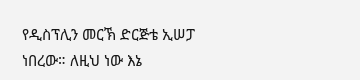የዲስፕሊን መርኽ ድርጅቴ ኢሠፓ ነበረው። ለዚህ ነው እኔ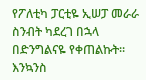የፖለቲካ ፓርቲዬ ኢሠፓ መራራ ስንብት ካደረገ በኋላ በድንግልናዬ የቀጠልኩት። እንኳንስ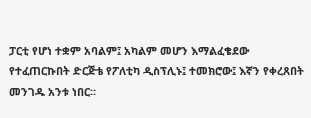ፓርቲ የሆነ ተቋም አባልም፤ አካልም መሆን እማልፈቄደው የተፈጠርኩበት ድርጅቴ የፖለቲካ ዲስፕሊኑ፤ ተመክሮው፤ እኛን የቀረጸበት መንገዱ አንቱ ነበር።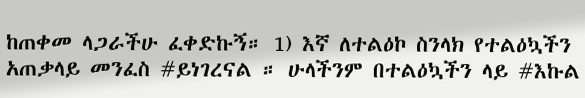ከጠቀመ ላጋራችሁ ፈቀድኩኝ። 1) እኛ ለተልዕኮ ስንላክ የተልዕኳችን አጠቃላይ መንፈስ #ይነገረናል ። ሁላችንም በተልዕኳችን ላይ #እኩል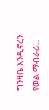ግንዛቤ እንዲኖረን የወል ማብራሪ...